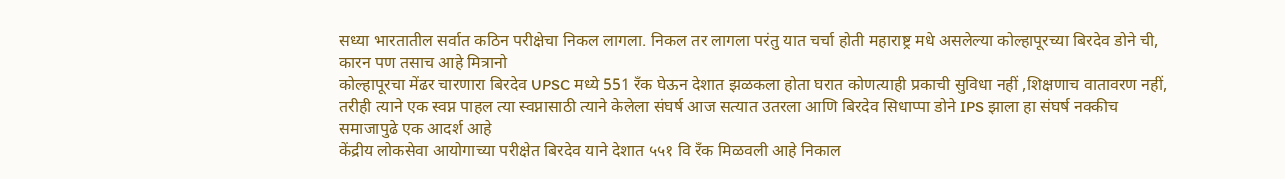सध्या भारतातील सर्वात कठिन परीक्षेचा निकल लागला. निकल तर लागला परंतु यात चर्चा होती महाराष्ट्र मधे असलेल्या कोल्हापूरच्या बिरदेव डोने ची, कारन पण तसाच आहे मित्रानो
कोल्हापूरचा मेंढर चारणारा बिरदेव UPSC मध्ये 551 रँक घेऊन देशात झळकला होता घरात कोणत्याही प्रकाची सुविधा नहीं ,शिक्षणाच वातावरण नहीं, तरीही त्याने एक स्वप्न पाहल त्या स्वप्नासाठी त्याने केलेला संघर्ष आज सत्यात उतरला आणि बिरदेव सिधाप्पा डोने IPS झाला हा संघर्ष नक्कीच समाजापुढे एक आदर्श आहे
केंद्रीय लोकसेवा आयोगाच्या परीक्षेत बिरदेव याने देशात ५५१ वि रँक मिळवली आहे निकाल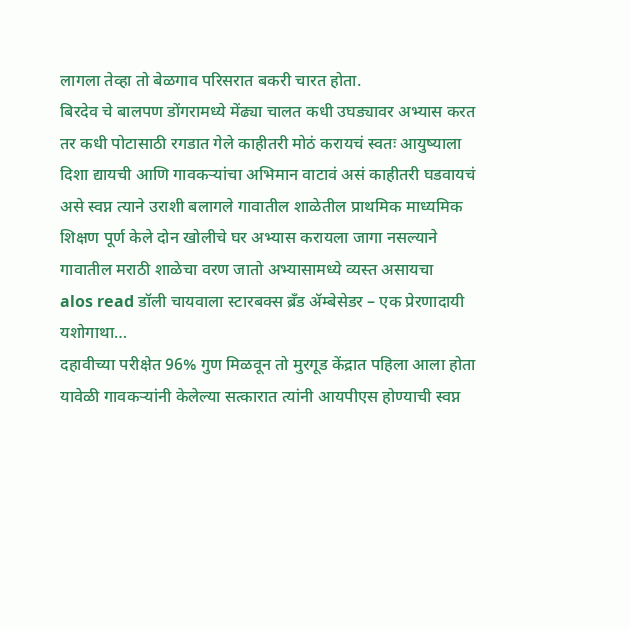लागला तेव्हा तो बेळगाव परिसरात बकरी चारत होता.
बिरदेव चे बालपण डोंगरामध्ये मेंढ्या चालत कधी उघड्यावर अभ्यास करत तर कधी पोटासाठी रगडात गेले काहीतरी मोठं करायचं स्वतः आयुष्याला दिशा द्यायची आणि गावकऱ्यांचा अभिमान वाटावं असं काहीतरी घडवायचं असे स्वप्न त्याने उराशी बलागले गावातील शाळेतील प्राथमिक माध्यमिक शिक्षण पूर्ण केले दोन खोलीचे घर अभ्यास करायला जागा नसल्याने गावातील मराठी शाळेचा वरण जातो अभ्यासामध्ये व्यस्त असायचा
alos read डॉली चायवाला स्टारबक्स ब्रँड ॲम्बेसेडर – एक प्रेरणादायी यशोगाथा…
दहावीच्या परीक्षेत 96% गुण मिळवून तो मुरगूड केंद्रात पहिला आला होता यावेळी गावकऱ्यांनी केलेल्या सत्कारात त्यांनी आयपीएस होण्याची स्वप्न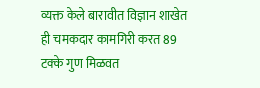व्यक्त केले बारावीत विज्ञान शाखेत ही चमकदार कामगिरी करत 89 टक्के गुण मिळवत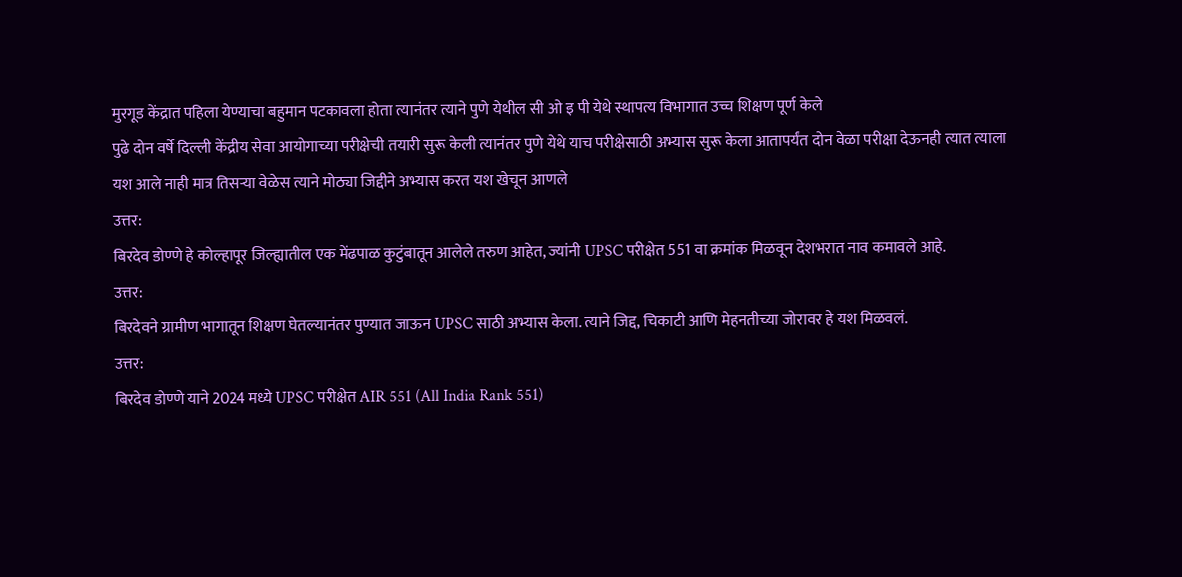मुरगूड केंद्रात पहिला येण्याचा बहुमान पटकावला होता त्यानंतर त्याने पुणे येथील सी ओ इ पी येथे स्थापत्य विभागात उच्च शिक्षण पूर्ण केले
पुढे दोन वर्षे दिल्ली केंद्रीय सेवा आयोगाच्या परीक्षेची तयारी सुरू केली त्यानंतर पुणे येथे याच परीक्षेसाठी अभ्यास सुरू केला आतापर्यंत दोन वेळा परीक्षा देऊनही त्यात त्याला यश आले नाही मात्र तिसऱ्या वेळेस त्याने मोठ्या जिद्दीने अभ्यास करत यश खेचून आणले
उत्तर:
बिरदेव डोण्णे हे कोल्हापूर जिल्ह्यातील एक मेंढपाळ कुटुंबातून आलेले तरुण आहेत, ज्यांनी UPSC परीक्षेत 551 वा क्रमांक मिळवून देशभरात नाव कमावले आहे.
उत्तर:
बिरदेवने ग्रामीण भागातून शिक्षण घेतल्यानंतर पुण्यात जाऊन UPSC साठी अभ्यास केला. त्याने जिद्द, चिकाटी आणि मेहनतीच्या जोरावर हे यश मिळवलं.
उत्तर:
बिरदेव डोण्णे याने 2024 मध्ये UPSC परीक्षेत AIR 551 (All India Rank 551)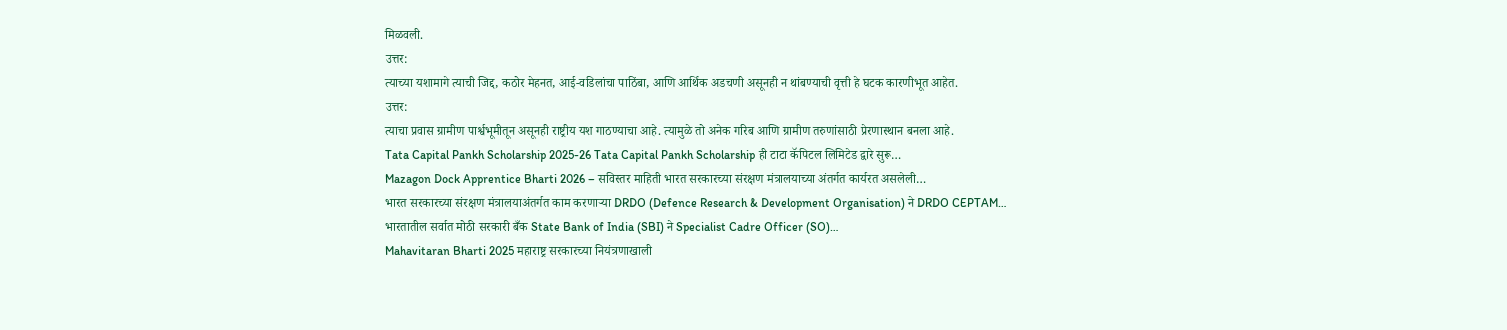मिळवली.
उत्तर:
त्याच्या यशामागे त्याची जिद्द, कठोर मेहनत, आई-वडिलांचा पाठिंबा, आणि आर्थिक अडचणी असूनही न थांबण्याची वृत्ती हे घटक कारणीभूत आहेत.
उत्तर:
त्याचा प्रवास ग्रामीण पार्श्वभूमीतून असूनही राष्ट्रीय यश गाठण्याचा आहे. त्यामुळे तो अनेक गरिब आणि ग्रामीण तरुणांसाठी प्रेरणास्थान बनला आहे.
Tata Capital Pankh Scholarship 2025-26 Tata Capital Pankh Scholarship ही टाटा कॅपिटल लिमिटेड द्वारे सुरू…
Mazagon Dock Apprentice Bharti 2026 – सविस्तर माहिती भारत सरकारच्या संरक्षण मंत्रालयाच्या अंतर्गत कार्यरत असलेली…
भारत सरकारच्या संरक्षण मंत्रालयाअंतर्गत काम करणाऱ्या DRDO (Defence Research & Development Organisation) ने DRDO CEPTAM…
भारतातील सर्वात मोठी सरकारी बँक State Bank of India (SBI) ने Specialist Cadre Officer (SO)…
Mahavitaran Bharti 2025 महाराष्ट्र सरकारच्या नियंत्रणाखाली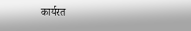कार्यरत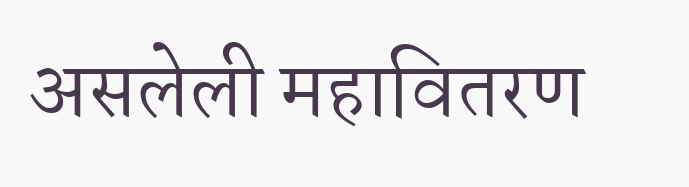असलेली महावितरण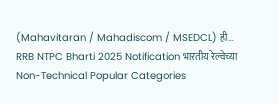(Mahavitaran / Mahadiscom / MSEDCL) ही…
RRB NTPC Bharti 2025 Notification भारतीय रेल्वेच्या Non-Technical Popular Categories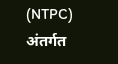(NTPC) अंतर्गत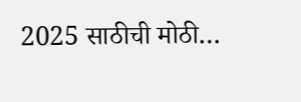2025 साठीची मोठी…